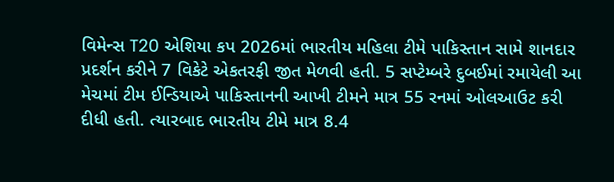વિમેન્સ T20 એશિયા કપ 2026માં ભારતીય મહિલા ટીમે પાકિસ્તાન સામે શાનદાર પ્રદર્શન કરીને 7 વિકેટે એકતરફી જીત મેળવી હતી. 5 સપ્ટેમ્બરે દુબઈમાં રમાયેલી આ મેચમાં ટીમ ઈન્ડિયાએ પાકિસ્તાનની આખી ટીમને માત્ર 55 રનમાં ઓલઆઉટ કરી દીધી હતી. ત્યારબાદ ભારતીય ટીમે માત્ર 8.4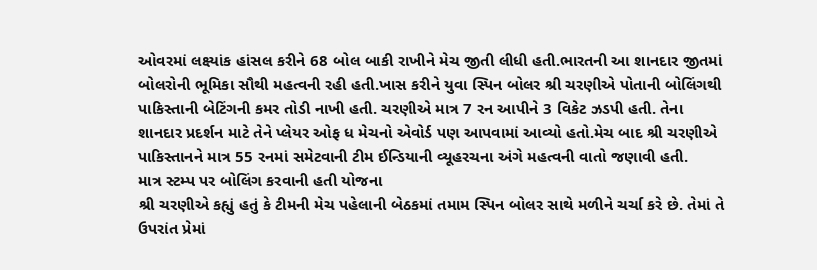ઓવરમાં લક્ષ્યાંક હાંસલ કરીને 68 બોલ બાકી રાખીને મેચ જીતી લીધી હતી.ભારતની આ શાનદાર જીતમાં બોલરોની ભૂમિકા સૌથી મહત્વની રહી હતી.ખાસ કરીને યુવા સ્પિન બોલર શ્રી ચરણીએ પોતાની બોલિંગથી પાકિસ્તાની બેટિંગની કમર તોડી નાખી હતી. ચરણીએ માત્ર 7 રન આપીને 3 વિકેટ ઝડપી હતી. તેના શાનદાર પ્રદર્શન માટે તેને પ્લેયર ઓફ ધ મેચનો એવોર્ડ પણ આપવામાં આવ્યો હતો.મેચ બાદ શ્રી ચરણીએ પાકિસ્તાનને માત્ર 55 રનમાં સમેટવાની ટીમ ઈન્ડિયાની વ્યૂહરચના અંગે મહત્વની વાતો જણાવી હતી.
માત્ર સ્ટમ્પ પર બોલિંગ કરવાની હતી યોજના
શ્રી ચરણીએ કહ્યું હતું કે ટીમની મેચ પહેલાની બેઠકમાં તમામ સ્પિન બોલર સાથે મળીને ચર્ચા કરે છે. તેમાં તે ઉપરાંત પ્રેમાં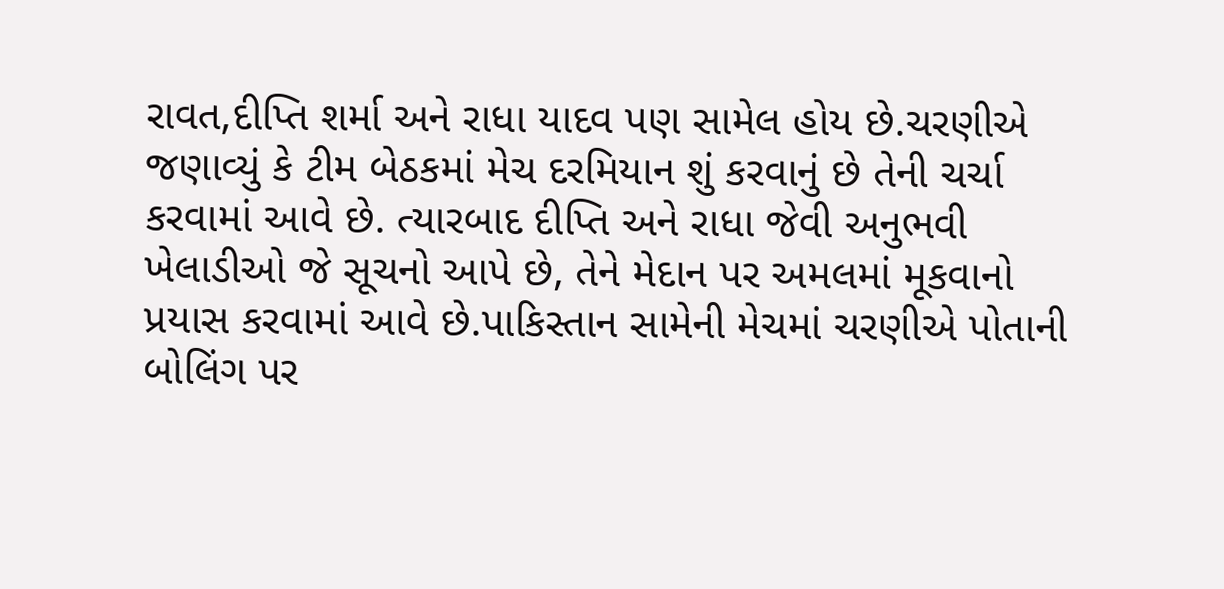રાવત,દીપ્તિ શર્મા અને રાધા યાદવ પણ સામેલ હોય છે.ચરણીએ જણાવ્યું કે ટીમ બેઠકમાં મેચ દરમિયાન શું કરવાનું છે તેની ચર્ચા કરવામાં આવે છે. ત્યારબાદ દીપ્તિ અને રાધા જેવી અનુભવી ખેલાડીઓ જે સૂચનો આપે છે, તેને મેદાન પર અમલમાં મૂકવાનો પ્રયાસ કરવામાં આવે છે.પાકિસ્તાન સામેની મેચમાં ચરણીએ પોતાની બોલિંગ પર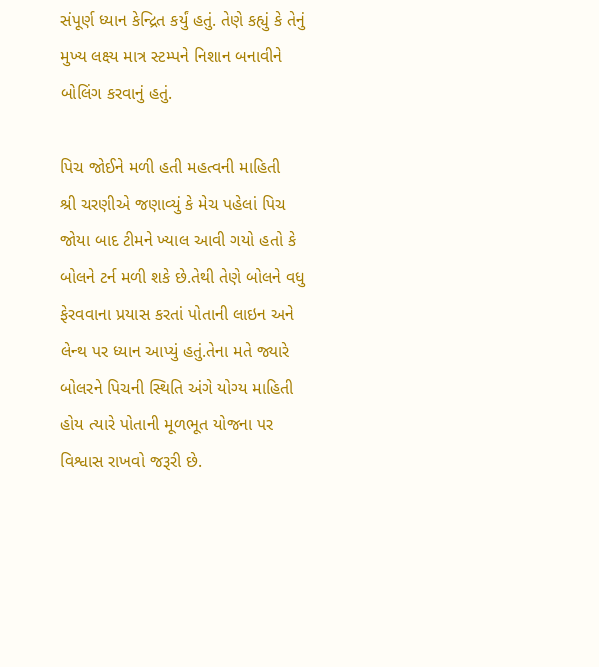સંપૂર્ણ ધ્યાન કેન્દ્રિત કર્યું હતું. તેણે કહ્યું કે તેનું મુખ્ય લક્ષ્ય માત્ર સ્ટમ્પને નિશાન બનાવીને બોલિંગ કરવાનું હતું.

પિચ જોઈને મળી હતી મહત્વની માહિતી
શ્રી ચરણીએ જણાવ્યું કે મેચ પહેલાં પિચ જોયા બાદ ટીમને ખ્યાલ આવી ગયો હતો કે બોલને ટર્ન મળી શકે છે.તેથી તેણે બોલને વધુ ફેરવવાના પ્રયાસ કરતાં પોતાની લાઇન અને લેન્થ પર ધ્યાન આપ્યું હતું.તેના મતે જ્યારે બોલરને પિચની સ્થિતિ અંગે યોગ્ય માહિતી હોય ત્યારે પોતાની મૂળભૂત યોજના પર વિશ્વાસ રાખવો જરૂરી છે.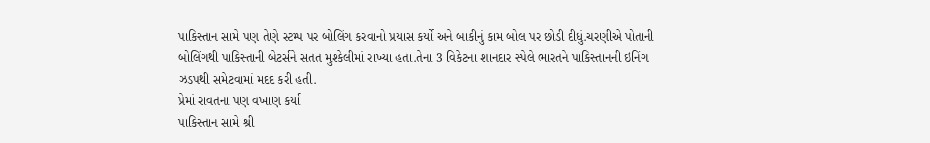પાકિસ્તાન સામે પણ તેણે સ્ટમ્પ પર બોલિંગ કરવાનો પ્રયાસ કર્યો અને બાકીનું કામ બોલ પર છોડી દીધું.ચરણીએ પોતાની બોલિંગથી પાકિસ્તાની બેટર્સને સતત મુશ્કેલીમાં રાખ્યા હતા.તેના 3 વિકેટના શાનદાર સ્પેલે ભારતને પાકિસ્તાનની ઇનિંગ ઝડપથી સમેટવામાં મદદ કરી હતી.
પ્રેમાં રાવતના પણ વખાણ કર્યા
પાકિસ્તાન સામે શ્રી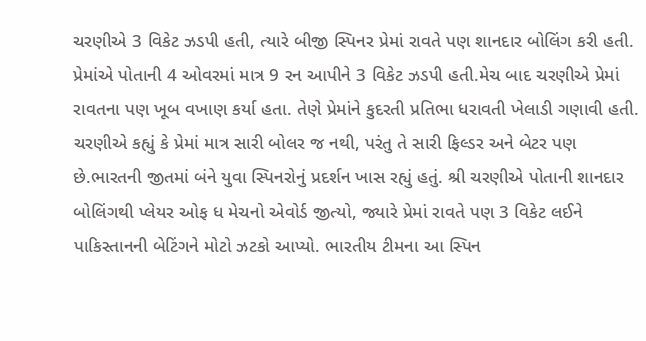ચરણીએ 3 વિકેટ ઝડપી હતી, ત્યારે બીજી સ્પિનર પ્રેમાં રાવતે પણ શાનદાર બોલિંગ કરી હતી. પ્રેમાંએ પોતાની 4 ઓવરમાં માત્ર 9 રન આપીને 3 વિકેટ ઝડપી હતી.મેચ બાદ ચરણીએ પ્રેમાં રાવતના પણ ખૂબ વખાણ કર્યા હતા. તેણે પ્રેમાંને કુદરતી પ્રતિભા ધરાવતી ખેલાડી ગણાવી હતી. ચરણીએ કહ્યું કે પ્રેમાં માત્ર સારી બોલર જ નથી, પરંતુ તે સારી ફિલ્ડર અને બેટર પણ છે.ભારતની જીતમાં બંને યુવા સ્પિનરોનું પ્રદર્શન ખાસ રહ્યું હતું. શ્રી ચરણીએ પોતાની શાનદાર બોલિંગથી પ્લેયર ઓફ ધ મેચનો એવોર્ડ જીત્યો, જ્યારે પ્રેમાં રાવતે પણ 3 વિકેટ લઈને પાકિસ્તાનની બેટિંગને મોટો ઝટકો આપ્યો. ભારતીય ટીમના આ સ્પિન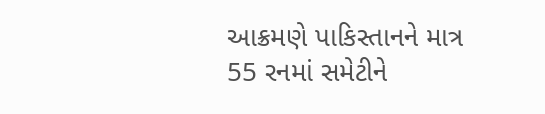આક્રમણે પાકિસ્તાનને માત્ર 55 રનમાં સમેટીને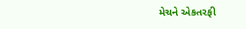મેચને એકતરફી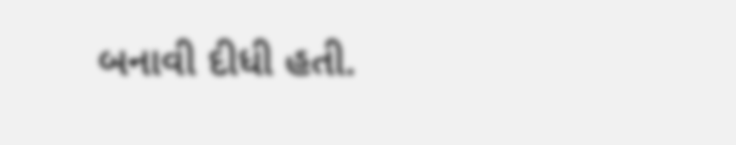બનાવી દીધી હતી.